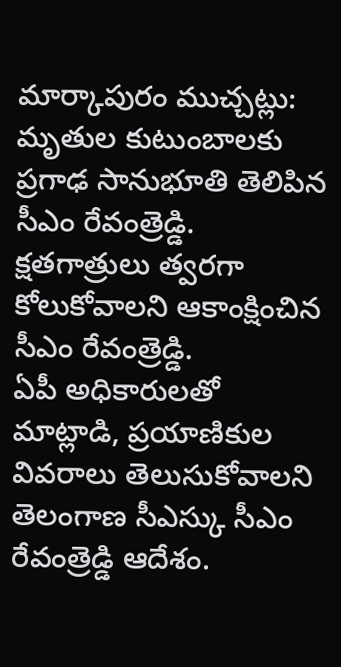మార్కాపురం ముచ్చట్లు:
మృతుల కుటుంబాలకు ప్రగాఢ సానుభూతి తెలిపిన సీఎం రేవంత్రెడ్డి.
క్షతగాత్రులు త్వరగా కోలుకోవాలని ఆకాంక్షించిన సీఎం రేవంత్రెడ్డి.
ఏపీ అధికారులతో మాట్లాడి, ప్రయాణికుల వివరాలు తెలుసుకోవాలని తెలంగాణ సీఎస్కు సీఎం రేవంత్రెడ్డి ఆదేశం.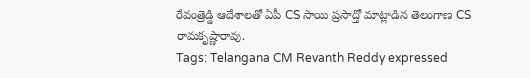రేవంత్రెడ్డి ఆదేశాలతో ఏపీ CS సాయి ప్రసాద్తో మాట్లాడిన తెలంగాణ CS రామకృష్ణారావు.
Tags: Telangana CM Revanth Reddy expressed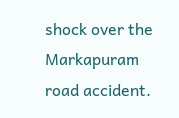shock over the Markapuram road accident.